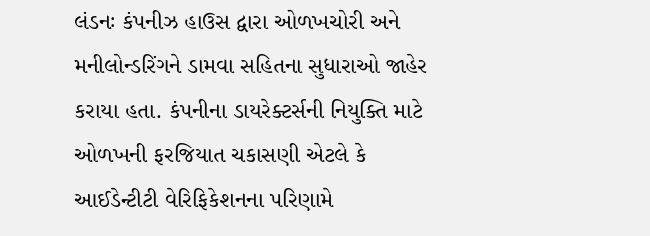લંડનઃ કંપનીઝ હાઉસ દ્વારા ઓળખચોરી અને મનીલોન્ડરિંગને ડામવા સહિતના સુધારાઓ જાહેર કરાયા હતા. કંપનીના ડાયરેક્ટર્સની નિયુક્તિ માટે ઓળખની ફરજિયાત ચકાસણી એટલે કે આઈડેન્ટીટી વેરિફિકેશનના પરિણામે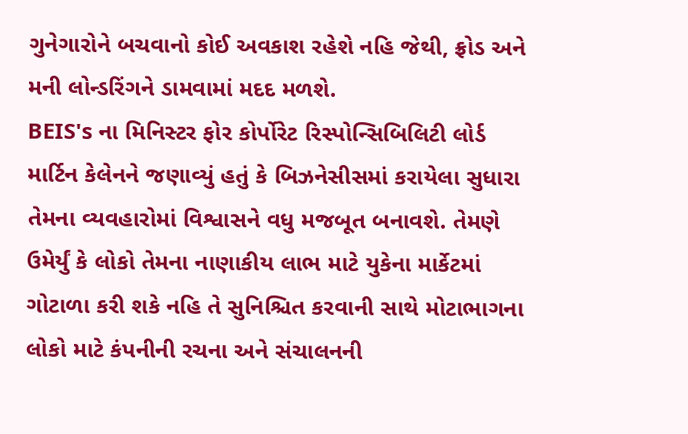ગુનેગારોને બચવાનો કોઈ અવકાશ રહેશે નહિ જેથી, ફ્રોડ અને મની લોન્ડરિંગને ડામવામાં મદદ મળશે.
BEIS's ના મિનિસ્ટર ફોર કોર્પોરેટ રિસ્પોન્સિબિલિટી લોર્ડ માર્ટિન કેલેનને જણાવ્યું હતું કે બિઝનેસીસમાં કરાયેલા સુધારા તેમના વ્યવહારોમાં વિશ્વાસને વધુ મજબૂત બનાવશે. તેમણે ઉમેર્યું કે લોકો તેમના નાણાકીય લાભ માટે યુકેના માર્કેટમાં ગોટાળા કરી શકે નહિ તે સુનિશ્ચિત કરવાની સાથે મોટાભાગના લોકો માટે કંપનીની રચના અને સંચાલનની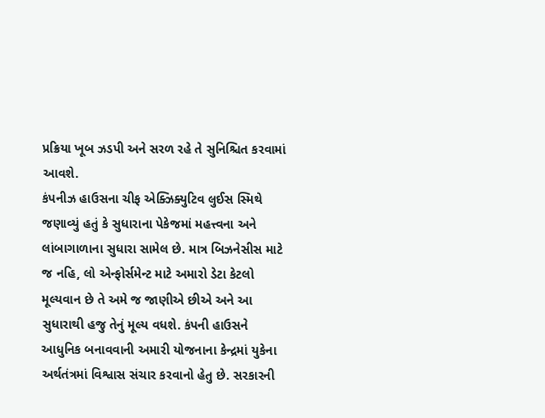પ્રક્રિયા ખૂબ ઝડપી અને સરળ રહે તે સુનિશ્ચિત કરવામાં આવશે.
કંપનીઝ હાઉસના ચીફ એક્ઝિક્યુટિવ લુઈસ સ્મિથે જણાવ્યું હતું કે સુધારાના પેકેજમાં મહત્ત્વના અને લાંબાગાળાના સુધારા સામેલ છે. માત્ર બિઝનેસીસ માટે જ નહિ, લો એન્ફોર્સમેન્ટ માટે અમારો ડેટા કેટલો મૂલ્યવાન છે તે અમે જ જાણીએ છીએ અને આ સુધારાથી હજુ તેનું મૂલ્ય વધશે. કંપની હાઉસને આધુનિક બનાવવાની અમારી યોજનાના કેન્દ્રમાં યુકેના અર્થતંત્રમાં વિશ્વાસ સંચાર કરવાનો હેતુ છે. સરકારની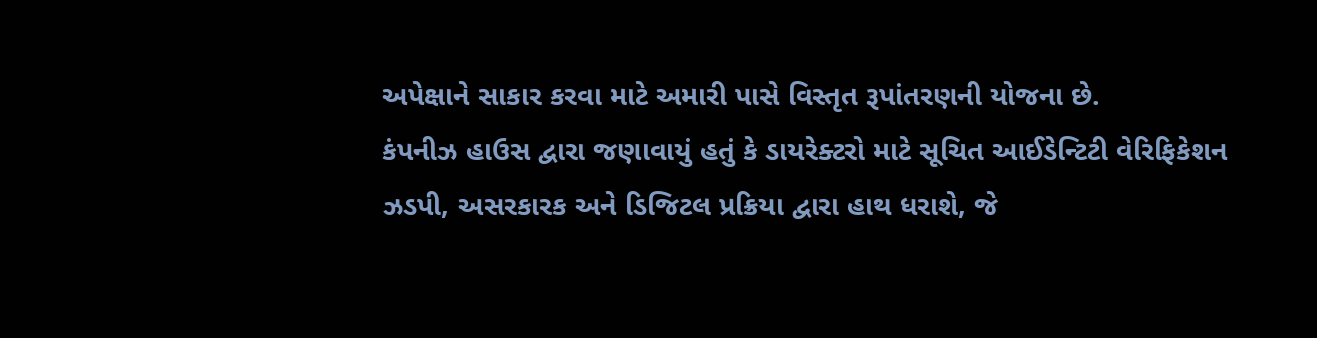અપેક્ષાને સાકાર કરવા માટે અમારી પાસે વિસ્તૃત રૂપાંતરણની યોજના છે.
કંપનીઝ હાઉસ દ્વારા જણાવાયું હતું કે ડાયરેક્ટરો માટે સૂચિત આઈડેન્ટિટી વેરિફિકેશન ઝડપી, અસરકારક અને ડિજિટલ પ્રક્રિયા દ્વારા હાથ ધરાશે, જે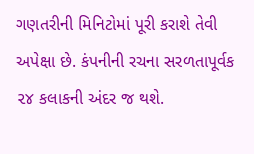ગણતરીની મિનિટોમાં પૂરી કરાશે તેવી અપેક્ષા છે. કંપનીની રચના સરળતાપૂર્વક ૨૪ કલાકની અંદર જ થશે.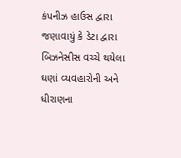કંપનીઝ હાઉસ દ્વારા જણાવાયું કે ડેટા દ્વારા બિઝનેસીસ વચ્ચે થયેલા ઘણાં વ્યવહારોની અને ધીરાણના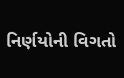નિર્ણયોની વિગતો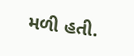મળી હતી.